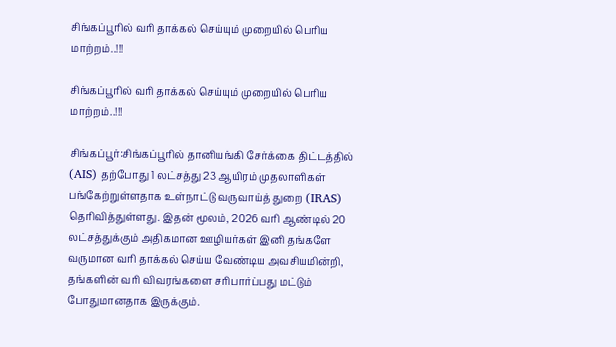சிங்கப்பூரில் வரி தாக்கல் செய்யும் முறையில் பெரிய மாற்றம்..!!!

சிங்கப்பூரில் வரி தாக்கல் செய்யும் முறையில் பெரிய மாற்றம்..!!!

சிங்கப்பூர்:சிங்கப்பூரில் தானியங்கி சேர்க்கை திட்டத்தில் (AIS) தற்போது 1 லட்சத்து 23 ஆயிரம் முதலாளிகள் பங்கேற்றுள்ளதாக உள்நாட்டு வருவாய்த் துறை (IRAS) தெரிவித்துள்ளது. இதன் மூலம், 2026 வரி ஆண்டில் 20 லட்சத்துக்கும் அதிகமான ஊழியர்கள் இனி தங்களே வருமான வரி தாக்கல் செய்ய வேண்டிய அவசியமின்றி, தங்களின் வரி விவரங்களை சரிபார்ப்பது மட்டும் போதுமானதாக இருக்கும்.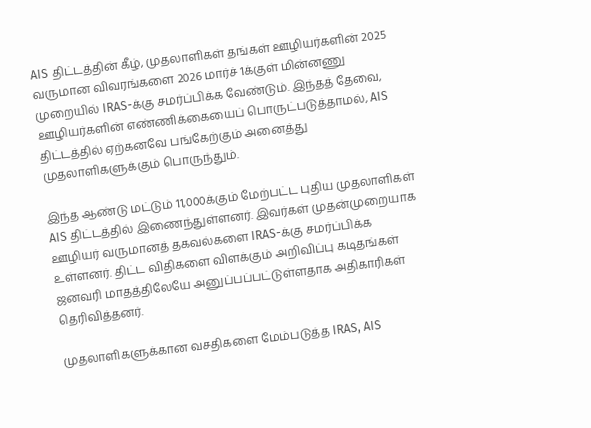AIS திட்டத்தின் கீழ், முதலாளிகள் தங்கள் ஊழியர்களின் 2025 வருமான விவரங்களை 2026 மார்ச் 1க்குள் மின்னணு முறையில் IRAS-க்கு சமர்ப்பிக்க வேண்டும். இந்தத் தேவை, ஊழியர்களின் எண்ணிக்கையைப் பொருட்படுத்தாமல், AIS திட்டத்தில் ஏற்கனவே பங்கேற்கும் அனைத்து முதலாளிகளுக்கும் பொருந்தும்.

இந்த ஆண்டு மட்டும் 11,000க்கும் மேற்பட்ட புதிய முதலாளிகள் AIS திட்டத்தில் இணைந்துள்ளனர். இவர்கள் முதன்முறையாக ஊழியர் வருமானத் தகவல்களை IRAS-க்கு சமர்ப்பிக்க உள்ளனர். திட்ட விதிகளை விளக்கும் அறிவிப்பு கடிதங்கள் ஜனவரி மாதத்திலேயே அனுப்பப்பட்டுள்ளதாக அதிகாரிகள் தெரிவித்தனர்.

முதலாளிகளுக்கான வசதிகளை மேம்படுத்த IRAS, AIS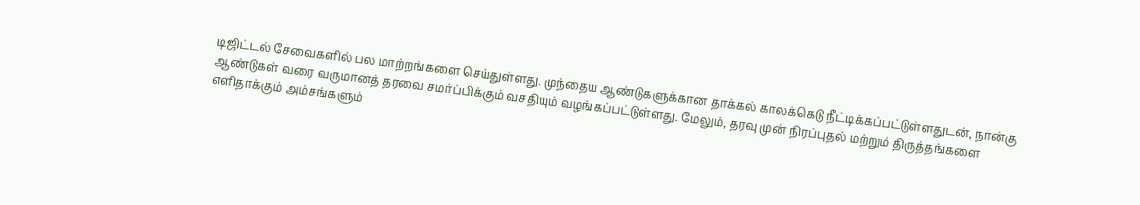டிஜிட்டல் சேவைகளில் பல மாற்றங்களை செய்துள்ளது. முந்தைய ஆண்டுகளுக்கான தாக்கல் காலக்கெடு நீட்டிக்கப்பட்டுள்ளதுடன், நான்கு ஆண்டுகள் வரை வருமானத் தரவை சமர்ப்பிக்கும் வசதியும் வழங்கப்பட்டுள்ளது. மேலும், தரவு முன் நிரப்புதல் மற்றும் திருத்தங்களை எளிதாக்கும் அம்சங்களும்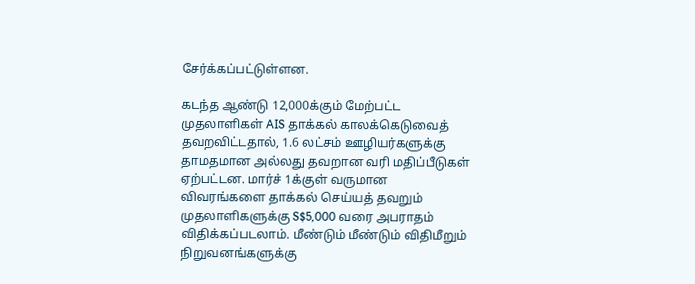சேர்க்கப்பட்டுள்ளன.

கடந்த ஆண்டு 12,000க்கும் மேற்பட்ட முதலாளிகள் AIS தாக்கல் காலக்கெடுவைத் தவறவிட்டதால், 1.6 லட்சம் ஊழியர்களுக்கு தாமதமான அல்லது தவறான வரி மதிப்பீடுகள் ஏற்பட்டன. மார்ச் 1க்குள் வருமான விவரங்களை தாக்கல் செய்யத் தவறும் முதலாளிகளுக்கு S$5,000 வரை அபராதம் விதிக்கப்படலாம். மீண்டும் மீண்டும் விதிமீறும் நிறுவனங்களுக்கு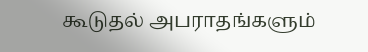கூடுதல் அபராதங்களும்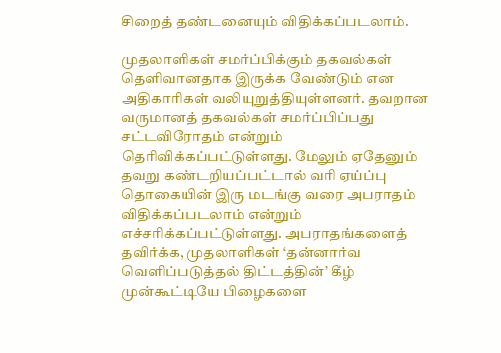சிறைத் தண்டனையும் விதிக்கப்படலாம்.

முதலாளிகள் சமர்ப்பிக்கும் தகவல்கள் தெளிவானதாக இருக்க வேண்டும் என அதிகாரிகள் வலியுறுத்தியுள்ளனர். தவறான வருமானத் தகவல்கள் சமர்ப்பிப்பது சட்டவிரோதம் என்றும் தெரிவிக்கப்பட்டுள்ளது. மேலும் ஏதேனும் தவறு கண்டறியப்பட்டால் வரி ஏய்ப்பு தொகையின் இரு மடங்கு வரை அபராதம் விதிக்கப்படலாம் என்றும் எச்சரிக்கப்பட்டுள்ளது. அபராதங்களைத் தவிர்க்க, முதலாளிகள் ‘தன்னார்வ வெளிப்படுத்தல் திட்டத்தின்’ கீழ் முன்கூட்டியே பிழைகளை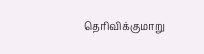தெரிவிக்குமாறு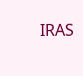IRAS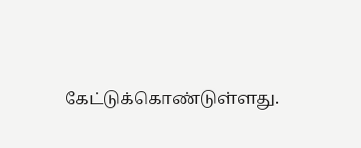கேட்டுக்கொண்டுள்ளது.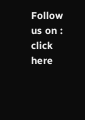Follow us on : click here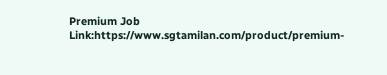Premium Job Link:https://www.sgtamilan.com/product/premium-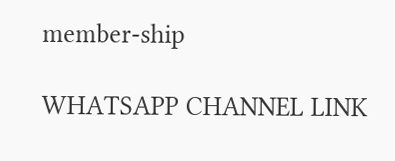member-ship

WHATSAPP CHANNEL LINK